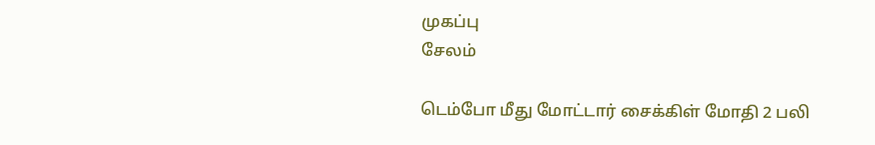முகப்பு
சேலம்

டெம்போ மீது மோட்டார் சைக்கிள் மோதி 2 பலி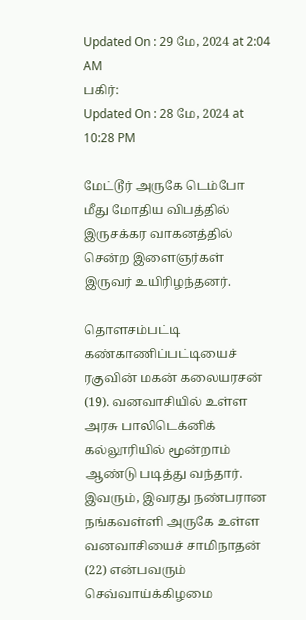Updated On : 29 மே, 2024 at 2:04 AM
பகிர்:
Updated On : 28 மே, 2024 at 10:28 PM

மேட்டூர் அருகே டெம்போ மீது மோதிய விபத்தில் இருசக்கர வாகனத்தில் சென்ற இளைஞர்கள் இருவர் உயிரிழந்தனர்.

தொளசம்பட்டி கண்காணிப்பட்டியைச் ரகுவின் மகன் கலையரசன் (19). வனவாசியில் உள்ள அரசு பாலிடெக்னிக் கல்லூரியில் மூன்றாம் ஆண்டு படித்து வந்தார். இவரும், இவரது நண்பரான நங்கவள்ளி அருகே உள்ள வனவாசியைச் சாமிநாதன் (22) என்பவரும் செவ்வாய்க்கிழமை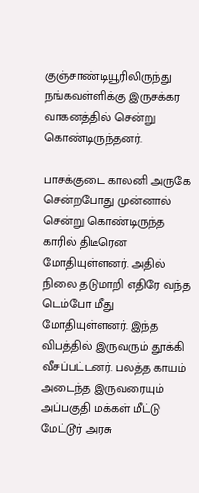குஞ்சாண்டியூரிலிருந்து நங்கவள்ளிக்கு இருசக்கர வாகனத்தில் சென்று கொண்டிருந்தனர்.

பாசக்குடை காலனி அருகே சென்றபோது முன்னால் சென்று கொண்டிருந்த காரில் திடீரென மோதியுள்ளனர். அதில் நிலை தடுமாறி எதிரே வந்த டெம்போ மீது மோதியுள்ளனர். இந்த விபத்தில் இருவரும் தூக்கி வீசப்பட்டனர். பலத்த காயம் அடைந்த இருவரையும் அப்பகுதி மக்கள் மீட்டு மேட்டூர் அரசு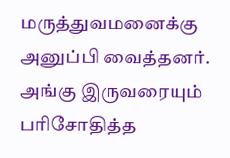மருத்துவமனைக்கு அனுப்பி வைத்தனர். அங்கு இருவரையும் பரிசோதித்த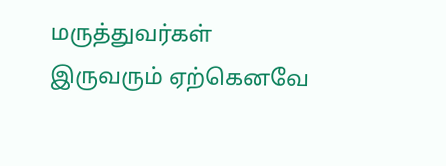மருத்துவர்கள் இருவரும் ஏற்கெனவே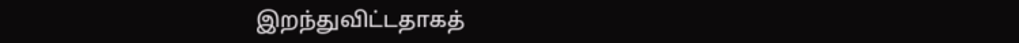இறந்துவிட்டதாகத்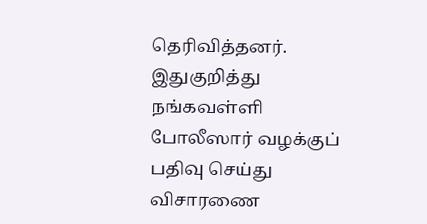தெரிவித்தனர். இதுகுறித்து நங்கவள்ளி போலீஸார் வழக்குப் பதிவு செய்து விசாரணை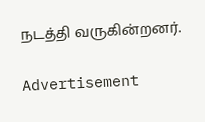நடத்தி வருகின்றனர்.

Advertisement